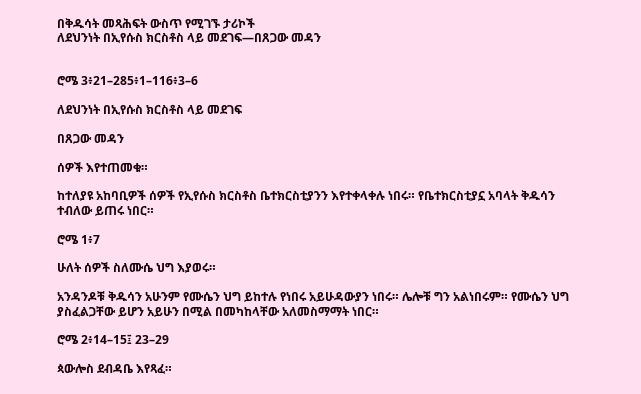በቅዱሳት መጻሕፍት ውስጥ የሚገኙ ታሪኮች
ለደህንነት በኢየሱስ ክርስቶስ ላይ መደገፍ—በጸጋው መዳን


ሮሜ 3፥21–285፥1–116፥3–6

ለደህንነት በኢየሱስ ክርስቶስ ላይ መደገፍ

በጸጋው መዳን

ሰዎች እየተጠመቁ።

ከተለያዩ አከባቢዎች ሰዎች የኢየሱስ ክርስቶስ ቤተክርስቲያንን እየተቀላቀሉ ነበሩ። የቤተክርስቲያኗ አባላት ቅዱሳን ተብለው ይጠሩ ነበር።

ሮሜ 1፥7

ሁለት ሰዎች ስለሙሴ ህግ እያወሩ።

አንዳንዶቹ ቅዱሳን አሁንም የሙሴን ህግ ይከተሉ የነበሩ አይሁዳውያን ነበሩ። ሌሎቹ ግን አልነበሩም። የሙሴን ህግ ያስፈልጋቸው ይሆን አይሁን በሚል በመካከላቸው አለመስማማት ነበር።

ሮሜ 2፥14–15፤ 23–29

ጳውሎስ ደብዳቤ እየጻፈ።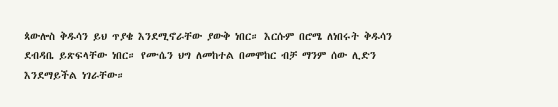ጳውሎስ ቅዱሳን ይህ ጥያቄ እንደሚኖራቸው ያውቅ ነበር። እርሱም በሮሜ ለነበሩት ቅዱሳን ደብዳቤ ይጽፍላቸው ነበር። የሙሴን ህግ ለመከተል በመሞከር ብቻ ማንም ሰው ሊድን እንደማይችል ነገራቸው።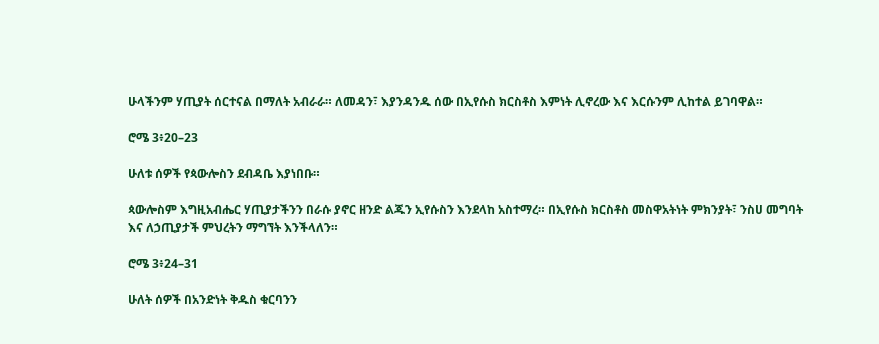ሁላችንም ሃጢያት ሰርተናል በማለት አብራራ። ለመዳን፣ እያንዳንዱ ሰው በኢየሱስ ክርስቶስ እምነት ሊኖረው እና እርሱንም ሊከተል ይገባዋል።

ሮሜ 3፥20–23

ሁለቱ ሰዎች የጳውሎስን ደብዳቤ እያነበቡ።

ጳውሎስም እግዚአብሔር ሃጢያታችንን በራሱ ያኖር ዘንድ ልጁን ኢየሱስን እንደላከ አስተማረ። በኢየሱስ ክርስቶስ መስዋአትነት ምክንያት፣ ንስሀ መግባት እና ለኃጢያታች ምህረትን ማግኘት እንችላለን።

ሮሜ 3፥24–31

ሁለት ሰዎች በአንድነት ቅዱስ ቁርባንን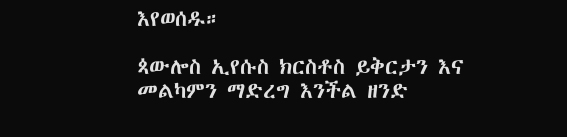እየወሰዱ።

ጳውሎስ ኢየሱስ ክርስቶስ ይቅርታን እና መልካምን ማድረግ እንችል ዘንድ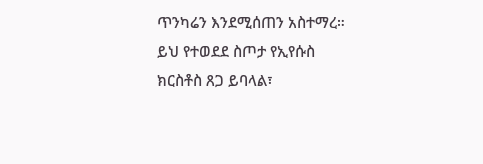ጥንካሬን እንደሚሰጠን አስተማረ። ይህ የተወደደ ስጦታ የኢየሱስ ክርስቶስ ጸጋ ይባላል፣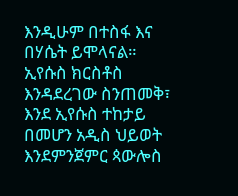እንዲሁም በተስፋ እና በሃሴት ይሞላናል። ኢየሱስ ክርስቶስ እንዳደረገው ስንጠመቅ፣ እንደ ኢየሱስ ተከታይ በመሆን አዲስ ህይወት እንደምንጀምር ጳውሎስ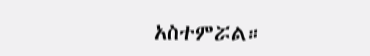አስተምሯል።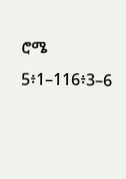ሮሜ 5፥1–116፥3–6